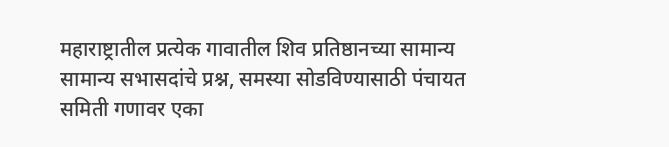महाराष्ट्रातील प्रत्येक गावातील शिव प्रतिष्ठानच्या सामान्य सामान्य सभासदांचे प्रश्न, समस्या सोडविण्यासाठी पंचायत समिती गणावर एका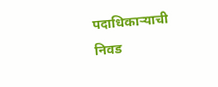पदाधिकाऱ्याची निवड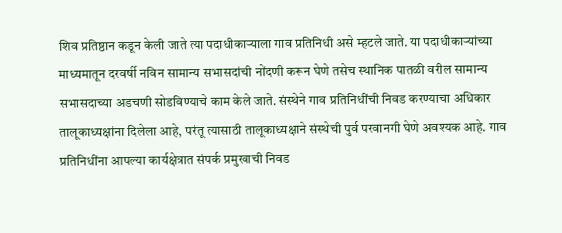शिव प्रतिष्ठान कडून केली जाते त्या पदाधीकाऱ्याला गाव प्रतिनिधी असे म्हटले जाते. या पदाधीकाऱ्यांच्या माध्यमातून दरवर्षी नविन सामान्य सभासदांची नोंदणी करून घेणे तसेच स्थानिक पातळी वरील सामान्य सभासदाच्या अडचणी सोडविण्याचे काम केले जाते. संस्थेने गाव प्रतिनिधींची निवड करण्याचा अधिकार तालूकाध्यक्षांना दिलेला आहे, परंतू त्यासाठी तालूकाध्यक्षाने संस्थेची पुर्व परवानगी घेणे अवश्यक आहे. गाव प्रतिनिधींना आपल्या कार्यक्षेत्रात संपर्क प्रमुखाची निवड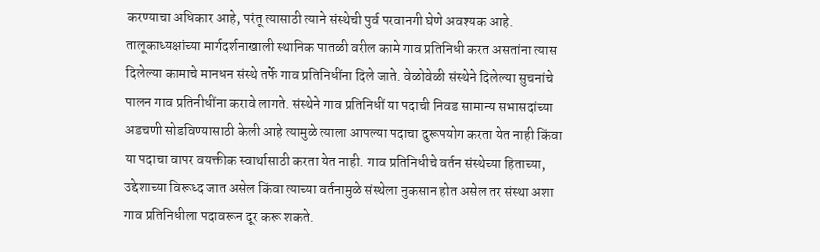करण्याचा अधिकार आहे, परंतू त्यासाठी त्याने संस्थेची पुर्व परवानगी घेणे अवश्यक आहे. तालूकाध्यक्षांच्या मार्गदर्शनाखाली स्थानिक पातळी वरील कामे गाव प्रतिनिधी करत असतांना त्यास दिलेल्या कामाचे मानधन संस्थे तर्फे गाव प्रतिनिधींना दिले जाते. वेळोवेळी संस्थेने दिलेल्या सुचनांचे पालन गाव प्रतिनीधींना करावे लागते. संस्थेने गाव प्रतिनिधीं या पदाची निवड सामान्य सभासदांच्या अडचणी सोडविण्यासाठी केली आहे त्यामुळे त्याला आपल्या पदाचा दुरूपयोग करता येत नाही किंवा या पदाचा वापर वयक्तीक स्वार्थासाठी करता येत नाही. गाव प्रतिनिधीचे वर्तन संस्थेच्या हिताच्या, उद्देशाच्या विरूध्द जात असेल किंवा त्याच्या वर्तनामुळे संस्थेला नुकसान होत असेल तर संस्था अशा गाव प्रतिनिधीला पदावरून दूर करू शकते.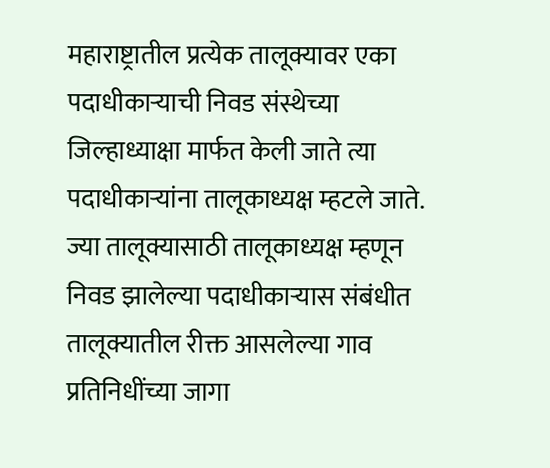महाराष्ट्रातील प्रत्येक तालूक्यावर एका पदाधीकाऱ्याची निवड संस्थेच्या जिल्हाध्याक्षा मार्फत केली जाते त्या पदाधीकाऱ्यांना तालूकाध्यक्ष म्हटले जाते. ज्या तालूक्यासाठी तालूकाध्यक्ष म्हणून निवड झालेल्या पदाधीकाऱ्यास संबंधीत तालूक्यातील रीक्त आसलेल्या गाव प्रतिनिधींच्या जागा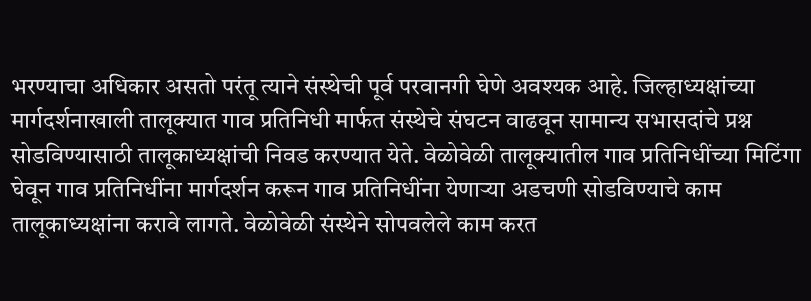भरण्याचा अधिकार असतो परंतू त्याने संस्थेची पूर्व परवानगी घेणे अवश्यक आहे. जिल्हाध्यक्षांच्या मार्गदर्शनाखाली तालूक्यात गाव प्रतिनिधी मार्फत संस्थेचे संघटन वाढवून सामान्य सभासदांचे प्रश्न सोडविण्यासाठी तालूकाध्यक्षांची निवड करण्यात येते. वेळोवेळी तालूक्यातील गाव प्रतिनिधींच्या मिटिंगा घेवून गाव प्रतिनिधींना मार्गदर्शन करून गाव प्रतिनिधींना येणाऱ्या अडचणी सोडविण्याचे काम तालूकाध्यक्षांना करावे लागते. वेळोवेळी संस्थेने सोपवलेले काम करत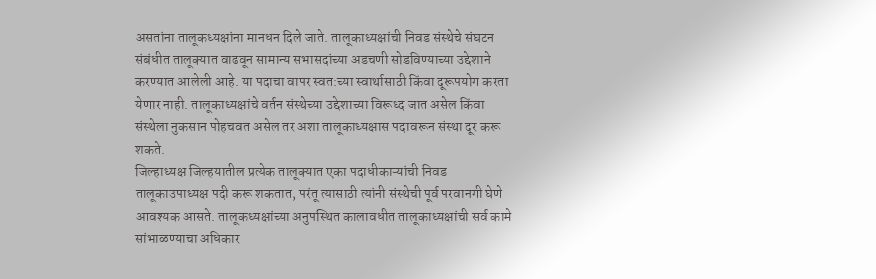असतांना तालूकध्यक्षांना मानधन दिले जाते. तालूकाध्यक्षांची निवड संस्थेचे संघटन संबंधीत तालूक्यात वाढवून सामान्य सभासदांच्या अडचणी सोडविण्याच्या उद्देशाने करण्यात आलेली आहे. या पदाचा वापर स्वत:च्या स्वार्थासाठी किंवा दूरूपयोग करता येणार नाही. तालूकाध्यक्षांचे वर्तन संस्थेच्या उद्देशाच्या विरूध्द जात असेल किंवा संस्थेला नुकसान पोहचवत असेल तर अशा तालूकाध्यक्षास पदावरून संस्था दूर करू शकते.
जिल्हाध्यक्ष जिल्हयातील प्रत्येक तालूक्यात एका पदाधीकाऱ्यांची निवड तालूकाउपाध्यक्ष पदी करू शकतात, परंतू त्यासाठी त्यांनी संस्थेची पूर्व परवानगी घेणे आवश्यक आसते. तालूकध्यक्षांच्या अनुपस्थित कालावधीत तालूकाध्यक्षांची सर्व कामे सांभाळण्याचा अधिकार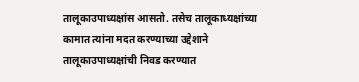तालूकाउपाध्यक्षांस आसतो. तसेच तालूकाध्यक्षांच्या कामात त्यांना मदत करण्याच्या उद्देशाने तालूकाउपाध्यक्षांची निवड करण्यात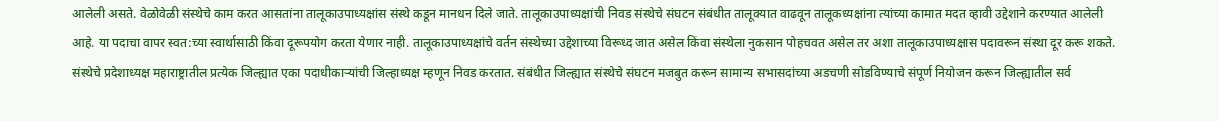आलेली असते. वेळोवेळी संस्थेचे काम करत आसतांना तालूकाउपाध्यक्षांस संस्थे कडून मानधन दिले जाते. तालूकाउपाध्यक्षांची निवड संस्थेचे संघटन संबंधीत तालूक्यात वाढवून तालूकध्यक्षांना त्यांच्या कामात मदत व्हावी उद्देशाने करण्यात आलेली आहे. या पदाचा वापर स्वत:च्या स्वार्थासाठी किंवा दूरूपयोग करता येणार नाही. तालूकाउपाध्यक्षांचे वर्तन संस्थेच्या उद्देशाच्या विरूध्द जात असेल किंवा संस्थेला नुकसान पोहचवत असेल तर अशा तालूकाउपाध्यक्षास पदावरून संस्था दूर करू शकते.
संस्थेचे प्रदेशाध्यक्ष महाराष्ट्रातील प्रत्येक जिल्ह्यात एका पदाधीकाऱ्यांची जिल्हाध्यक्ष म्हणून निवड करतात. संबंधीत जिल्ह्यात संस्थेचे संघटन मजबुत करून सामान्य सभासदांच्या अडचणी सोडविण्याचे संपूर्ण नियोजन करून जिल्ह्यातील सर्व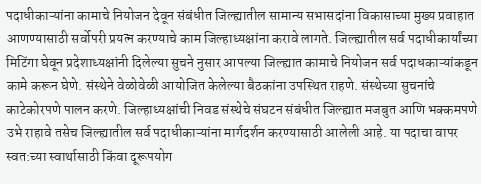पदाधीकाऱ्यांना कामाचे नियोजन देवून संबंधीत जिल्ह्यातील सामान्य सभासदांना विकासाच्या मुख्य प्रवाहात आणण्यासाठी सर्वोपरी प्रयत्न करण्याचे काम जिल्हाध्यक्षांना करावे लागते. जिल्ह्यातील सर्व पदाधीकार्यांच्या मिटिंगा घेवून प्रदेशाध्यक्षांनी दिलेल्या सुचने नुसार आपल्या जिल्ह्यात कामाचे नियोजन सर्व पदाधकाऱ्यांकडून कामे करून घेणे. संस्थेने वेळोवेळी आयोजित केलेल्या बैठकांना उपस्थित राहणे. संस्थेच्या सुचनांचे काटेकोरपणे पालन करणे. जिल्हाध्यक्षांची निवड संस्थेचे संघटन संबंधीत जिल्ह्यात मजबुत आणि भक्कमपणे उभे राहावे तसेच जिल्ह्यातील सर्व पदाधीकाऱ्यांना मार्गदर्शन करण्यासाठी आलेली आहे. या पदाचा वापर स्वत:च्या स्वार्थासाठी किंवा दूरूपयोग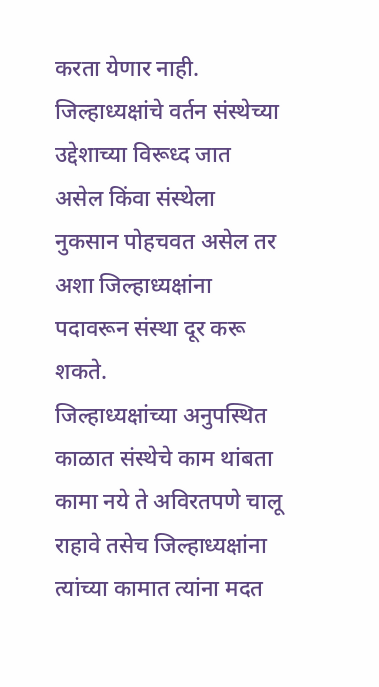करता येणार नाही. जिल्हाध्यक्षांचे वर्तन संस्थेच्या उद्देशाच्या विरूध्द जात असेल किंवा संस्थेला नुकसान पोहचवत असेल तर अशा जिल्हाध्यक्षांना पदावरून संस्था दूर करू शकते.
जिल्हाध्यक्षांच्या अनुपस्थित काळात संस्थेचे काम थांबता कामा नये ते अविरतपणे चालू राहावे तसेच जिल्हाध्यक्षांना त्यांच्या कामात त्यांना मदत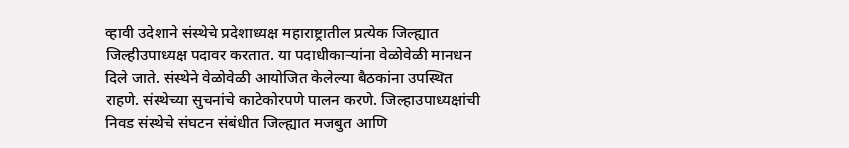व्हावी उदेशाने संस्थेचे प्रदेशाध्यक्ष महाराष्ट्रातील प्रत्येक जिल्ह्यात जिल्हीउपाध्यक्ष पदावर करतात. या पदाधीकाऱ्यांना वेळोवेळी मानधन दिले जाते. संस्थेने वेळोवेळी आयोजित केलेल्या बैठकांना उपस्थित राहणे. संस्थेच्या सुचनांचे काटेकोरपणे पालन करणे. जिल्हाउपाध्यक्षांची निवड संस्थेचे संघटन संबंधीत जिल्ह्यात मजबुत आणि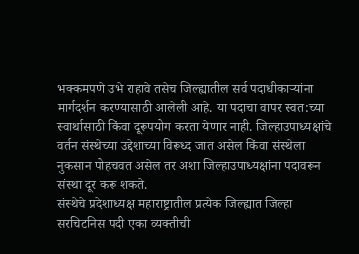भक्कमपणे उभे राहावे तसेच जिल्ह्यातील सर्व पदाधीकाऱ्यांना मार्गदर्शन करण्यासाठी आलेली आहे. या पदाचा वापर स्वत:च्या स्वार्थासाठी किंवा दूरूपयोग करता येणार नाही. जिल्हाउपाध्यक्षांचे वर्तन संस्थेच्या उद्देशाच्या विरूध्द जात असेल किंवा संस्थेला नुकसान पोहचवत असेल तर अशा जिल्हाउपाध्यक्षांना पदावरून संस्था दूर करू शकते.
संस्थेचे प्रदेशाध्यक्ष महाराष्ट्रातील प्रत्येक जिल्ह्यात जिल्हा सरचिटनिस पदी एका व्यक्तीची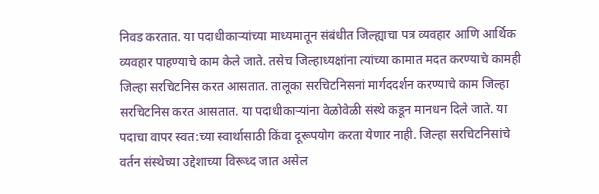निवड करतात. या पदाधीकाऱ्यांच्या माध्यमातून संबंधीत जिल्ह्याचा पत्र व्यवहार आणि आर्थिक व्यवहार पाहण्याचे काम केले जाते. तसेच जिल्हाध्यक्षांना त्यांच्या कामात मदत करण्याचे कामही जिल्हा सरचिटनिस करत आसतात. तालूका सरचिटनिसनां मार्गददर्शन करण्याचे काम जिल्हा सरचिटनिस करत आसतात. या पदाधीकाऱ्यांना वेळोवेळी संस्थे कडून मानधन दिले जाते. या पदाचा वापर स्वत:च्या स्वार्थासाठी किंवा दूरूपयोग करता येणार नाही. जिल्हा सरचिटनिसांचे वर्तन संस्थेच्या उद्देशाच्या विरूध्द जात असेल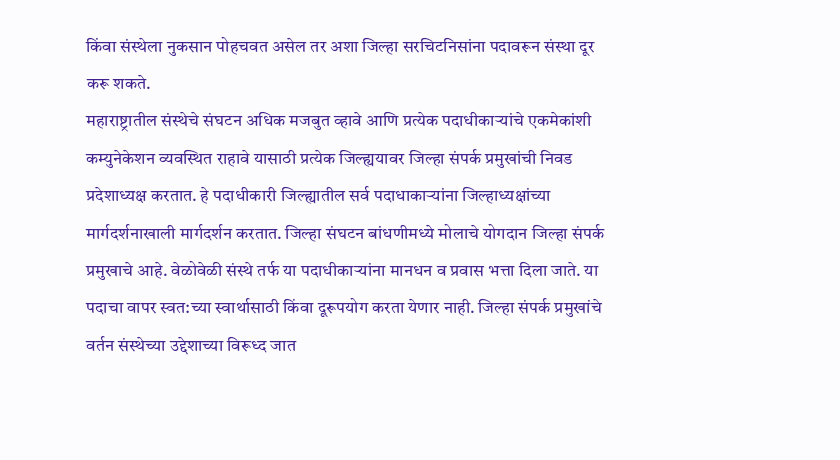किंवा संस्थेला नुकसान पोहचवत असेल तर अशा जिल्हा सरचिटनिसांना पदावरून संस्था दूर करू शकते.
महाराष्ट्रातील संस्थेचे संघटन अधिक मजबुत व्हावे आणि प्रत्येक पदाधीकाऱ्यांचे एकमेकांशी कम्युनेकेशन व्यवस्थित राहावे यासाठी प्रत्येक जिल्ह्ययावर जिल्हा संपर्क प्रमुखांची निवड प्रदेशाध्यक्ष करतात. हे पदाधीकारी जिल्ह्यातील सर्व पदाधाकाऱ्यांना जिल्हाध्यक्षांच्या मार्गदर्शनाखाली मार्गदर्शन करतात. जिल्हा संघटन बांधणीमध्ये मोलाचे योगदान जिल्हा संपर्क प्रमुखाचे आहे. वेळोवेळी संस्थे तर्फ या पदाधीकाऱ्यांना मानधन व प्रवास भत्ता दिला जाते. या पदाचा वापर स्वत:च्या स्वार्थासाठी किंवा दूरूपयोग करता येणार नाही. जिल्हा संपर्क प्रमुखांचे वर्तन संस्थेच्या उद्देशाच्या विरूध्द जात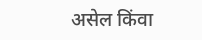असेल किंवा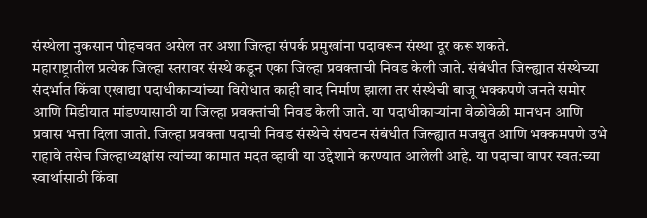संस्थेला नुकसान पोहचवत असेल तर अशा जिल्हा संपर्क प्रमुखांना पदावरून संस्था दूर करू शकते.
महाराष्ट्रातील प्रत्येक जिल्हा स्तरावर संस्थे कडून एका जिल्हा प्रवक्ताची निवड केली जाते. संबंधीत जिल्ह्यात संस्थेच्या संदर्भात किंवा एखाद्या पदाधीकाऱ्यांच्या विरोधात काही वाद निर्माण झाला तर संस्थेची बाजू भक्कपणे जनते समोर आणि मिडीयात मांडण्यासाठी या जिल्हा प्रवक्तांची निवड केली जाते. या पदाधीकाऱ्यांना वेळोवेळी मानधन आणि प्रवास भत्ता दिला जातो. जिल्हा प्रवक्ता पदाची निवड संस्थेचे संघटन संबंधीत जिल्ह्यात मजबुत आणि भक्कमपणे उभे राहावे तसेच जिल्हाध्यक्षांस त्यांच्या कामात मदत व्हावी या उद्देशाने करण्यात आलेली आहे. या पदाचा वापर स्वत:च्या स्वार्थासाठी किंवा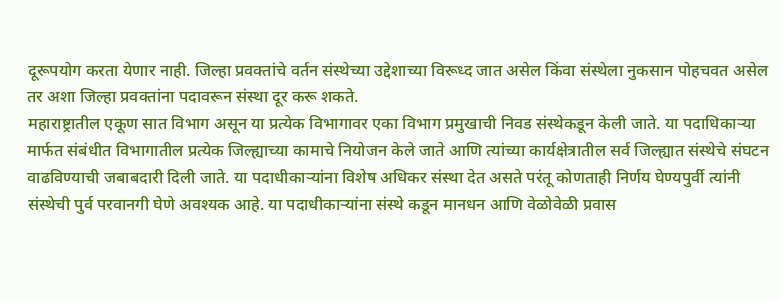दूरूपयोग करता येणार नाही. जिल्हा प्रवक्तांचे वर्तन संस्थेच्या उद्देशाच्या विरूध्द जात असेल किंवा संस्थेला नुकसान पोहचवत असेल तर अशा जिल्हा प्रवक्तांना पदावरून संस्था दूर करू शकते.
महाराष्ट्रातील एकूण सात विभाग असून या प्रत्येक विभागावर एका विभाग प्रमुखाची निवड संस्थेकडून केली जाते. या पदाधिकाऱ्या मार्फत संबंधीत विभागातील प्रत्येक जिल्ह्याच्या कामाचे नियोजन केले जाते आणि त्यांच्या कार्यक्षेत्रातील सर्व जिल्ह्यात संस्थेचे संघटन वाढविण्याची जबाबदारी दिली जाते. या पदाधीकाऱ्यांना विशेष अधिकर संस्था देत असते परंतू कोणताही निर्णय घेण्यपुर्वी त्यांनी संस्थेची पुर्व परवानगी घेणे अवश्यक आहे. या पदाधीकाऱ्यांना संस्थे कडून मानधन आणि वेळोवेळी प्रवास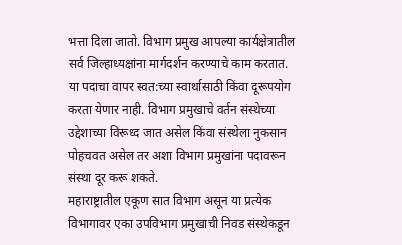भत्ता दिला जातो. विभाग प्रमुख आपल्या कार्यक्षेत्रातील सर्व जिल्हाध्यक्षांना मार्गदर्शन करण्याचे काम करतात. या पदाचा वापर स्वत:च्या स्वार्थासाठी किंवा दूरूपयोग करता येणार नाही. विभाग प्रमुखाचे वर्तन संस्थेच्या उद्देशाच्या विरूध्द जात असेल किंवा संस्थेला नुकसान पोहचवत असेल तर अशा विभाग प्रमुखांना पदावरून संस्था दूर करू शकते.
महाराष्ट्रातील एकूण सात विभाग असून या प्रत्येक विभागावर एका उपविभाग प्रमुखाची निवड संस्थेकडून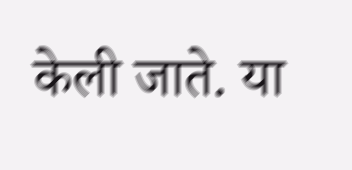केली जाते. या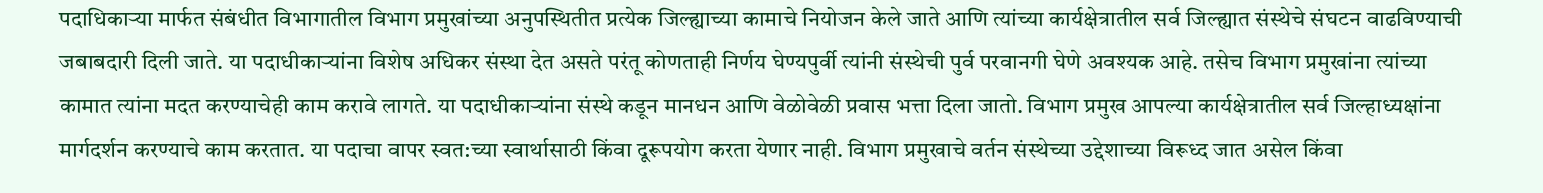पदाधिकाऱ्या मार्फत संबंधीत विभागातील विभाग प्रमुखांच्या अनुपस्थितीत प्रत्येक जिल्ह्याच्या कामाचे नियोजन केले जाते आणि त्यांच्या कार्यक्षेत्रातील सर्व जिल्ह्यात संस्थेचे संघटन वाढविण्याची जबाबदारी दिली जाते. या पदाधीकाऱ्यांना विशेष अधिकर संस्था देत असते परंतू कोणताही निर्णय घेण्यपुर्वी त्यांनी संस्थेची पुर्व परवानगी घेणे अवश्यक आहे. तसेच विभाग प्रमुखांना त्यांच्या कामात त्यांना मदत करण्याचेही काम करावे लागते. या पदाधीकाऱ्यांना संस्थे कडून मानधन आणि वेळोवेळी प्रवास भत्ता दिला जातो. विभाग प्रमुख आपल्या कार्यक्षेत्रातील सर्व जिल्हाध्यक्षांना मार्गदर्शन करण्याचे काम करतात. या पदाचा वापर स्वत:च्या स्वार्थासाठी किंवा दूरूपयोग करता येणार नाही. विभाग प्रमुखाचे वर्तन संस्थेच्या उद्देशाच्या विरूध्द जात असेल किंवा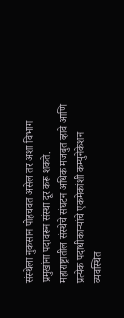संस्थेला नुकसान पोहचवत असेल तर अशा विभाग प्रमुखांना पदावरून संस्था दूर करू शकते.
महाराष्ट्रातील संस्थेचे संघटन अधिक मजबुत व्हावे आणि प्रत्येक पदाधीकाऱ्यांचे एकमेकांशी कम्युनेकेशन व्यवस्थित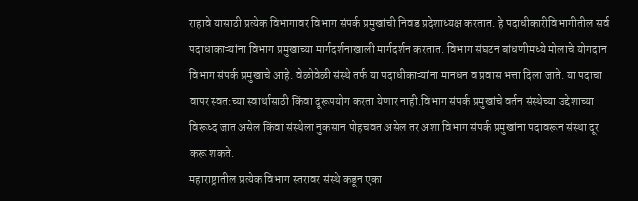राहावे यासाठी प्रत्येक विभागावर विभाग संपर्क प्रमुखांची निवड प्रदेशाध्यक्ष करतात. हे पदाधीकारीविभागीतील सर्व पदाधाकाऱ्यांना विभाग प्रमुखाच्या मार्गदर्शनाखाली मार्गदर्शन करतात. विभाग संघटन बांधणीमध्ये मोलाचे योगदान विभाग संपर्क प्रमुखाचे आहे. वेळोवेळी संस्थे तर्फ या पदाधीकाऱ्यांना मानधन व प्रवास भत्ता दिला जाते. या पदाचा वापर स्वत:च्या स्वार्थासाठी किंवा दूरूपयोग करता येणार नाही.विभाग संपर्क प्रमुखांचे वर्तन संस्थेच्या उद्देशाच्या विरूध्द जात असेल किंवा संस्थेला नुकसान पोहचवत असेल तर अशा विभाग संपर्क प्रमुखांना पदावरून संस्था दूर करू शकते.
महाराष्ट्रातील प्रत्येक विभाग स्तरावर संस्थे कडून एका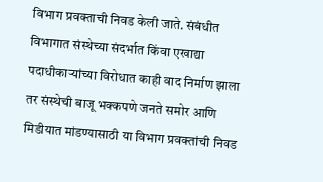विभाग प्रवक्ताची निवड केली जाते. संबंधीत विभागात संस्थेच्या संदर्भात किंवा एखाद्या पदाधीकाऱ्यांच्या विरोधात काही वाद निर्माण झाला तर संस्थेची बाजू भक्कपणे जनते समोर आणि मिडीयात मांडण्यासाठी या विभाग प्रवक्तांची निवड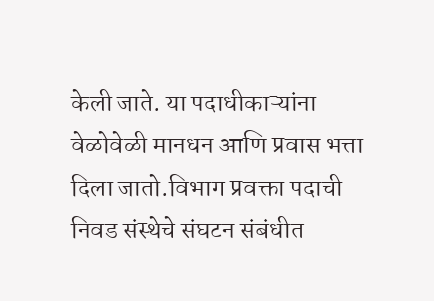केली जाते. या पदाधीकाऱ्यांना वेळोवेळी मानधन आणि प्रवास भत्ता दिला जातो.विभाग प्रवक्ता पदाची निवड संस्थेचे संघटन संबंधीत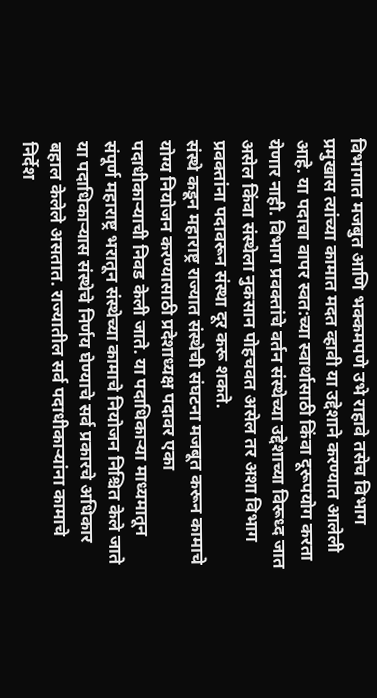विभागात मजबुत आणि भक्कमपणे उभे राहावे तसेच विभाग प्रमुखास त्यांच्या कामात मदत व्हावी या उद्देशाने करण्यात आलेली आहे. या पदाचा वापर स्वत:च्या स्वार्थासाठी किंवा दूरूपयोग करता येणार नाही. विभाग प्रवक्तांचे वर्तन संस्थेच्या उद्देशाच्या विरूध्द जात असेल किंवा संस्थेला नुकसान पोहचवत असेल तर अशा विभाग प्रवक्तांना पदावरून संस्था दूर करू शकते.
संस्थे कडून महाराष्ट्र राज्यात संस्थेची संघटना मजबूत करून कामाचे योग्य नियोजन करण्यासाठी प्रदेशाध्यक्ष पदावर एका पदाधीकाऱ्याची निवड केली जाते. या पदाधिकाऱ्या माध्यमातून संपूर्ण महाराष्ट्र भरातून संस्थेच्या कामाचे नियोजन निश्चित केले जाते या पदाधिकाऱ्यास संस्थेचे निर्णय घेण्याचे सर्व प्रकारचे अधिकार बहाल केलेले असतात. राज्यातील सर्व पदाधीकाऱ्यांना कामाचे निर्देश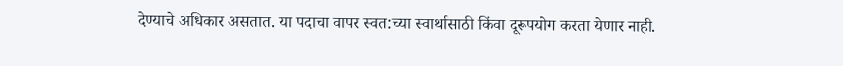देण्याचे अधिकार असतात. या पदाचा वापर स्वत:च्या स्वार्थासाठी किंवा दूरूपयोग करता येणार नाही.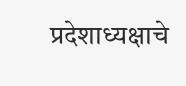प्रदेशाध्यक्षाचे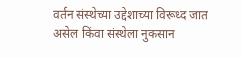वर्तन संस्थेच्या उद्देशाच्या विरूध्द जात असेल किंवा संस्थेला नुकसान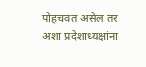पोहचवत असेल तर अशा प्रदेशाध्यक्षांना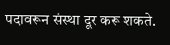पदावरून संस्था दूर करू शकते.